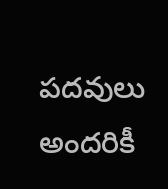పదవులు అందరికీ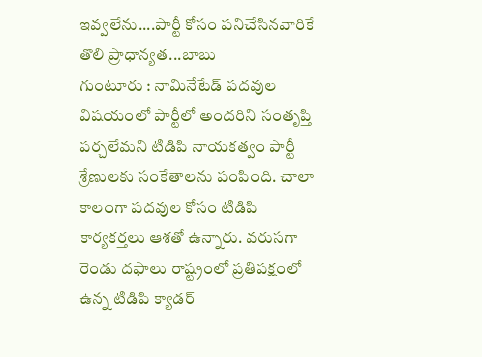ఇవ్వలేను....పార్టీ కోసం పనిచేసినవారికే తొలి ప్రాధాన్యత...బాబు
గుంటూరు : నామినేటేడ్ పదవుల విషయంలో పార్టీలో అందరిని సంతృప్తి పర్చలేమని టిడిపి నాయకత్వం పార్టీ శ్రేణులకు సంకేతాలను పంపింది. చాలా కాలంగా పదవుల కోసం టిడిపి కార్యకర్తలు ఆశతో ఉన్నారు. వరుసగా రెండు దఫాలు రాష్ట్రంలో ప్రతిపక్షంలో ఉన్న టిడిపి క్యాడర్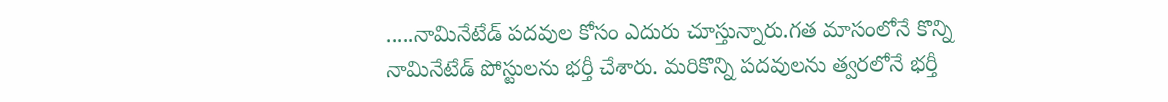.....నామినేటేడ్ పదవుల కోసం ఎదురు చూస్తున్నారు.గత మాసంలోనే కొన్ని నామినేటేడ్ పోస్టులను భర్తీ చేశారు. మరికొన్ని పదవులను త్వరలోనే భర్తీ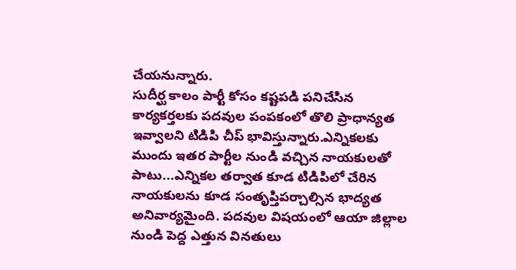చేయనున్నారు.
సుదీర్ఘ కాలం పార్టీ కోసం కష్టపడి పనిచేసిన కార్యకర్తలకు పదవుల పంపకంలో తొలి ప్రాధాన్యత ఇవ్వాలని టిడిపి చీప్ భావిస్తున్నారు.ఎన్నికలకు ముందు ఇతర పార్టీల నుండి వచ్చిన నాయకులతో పాటు...ఎన్నికల తర్వాత కూడ టిడిపిలో చేరిన నాయకులను కూడ సంతృప్తిపర్చాల్సిన భాద్యత అనివార్యమైంది. పదవుల విషయంలో ఆయా జిల్లాల నుండి పెద్ద ఎత్తున వినతులు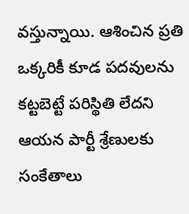వస్తున్నాయి. ఆశించిన ప్రతి ఒక్కరికీ కూడ పదవులను కట్టబెట్టే పరిస్థితి లేదని ఆయన పార్టీ శ్రేణులకు సంకేతాలు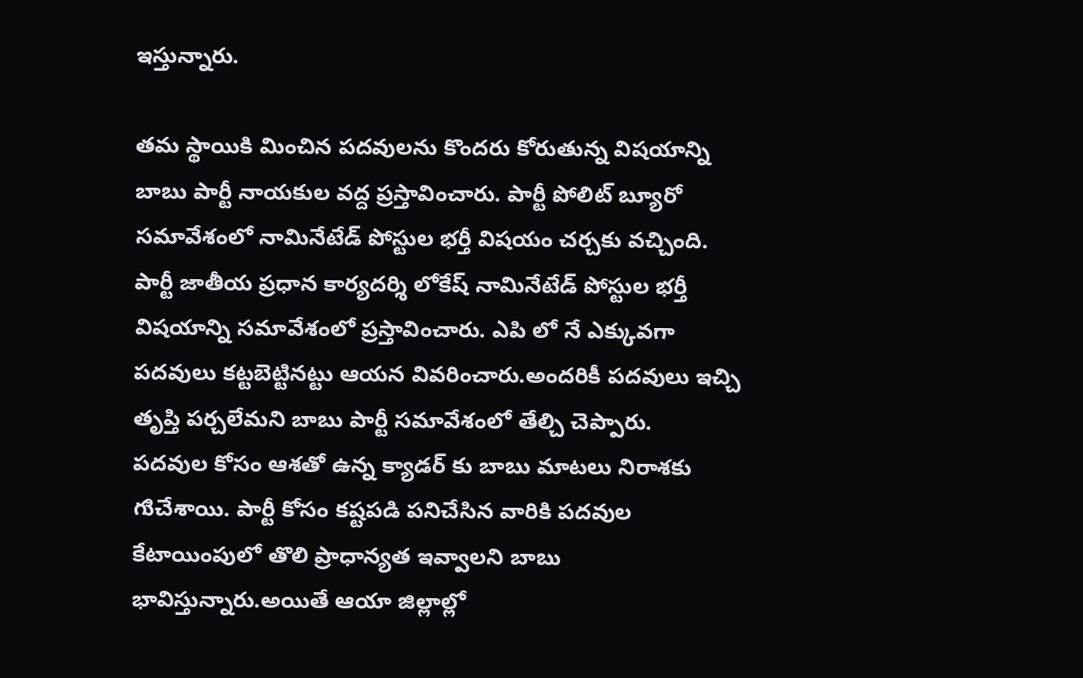ఇస్తున్నారు.

తమ స్థాయికి మించిన పదవులను కొందరు కోరుతున్న విషయాన్ని బాబు పార్టీ నాయకుల వద్ద ప్రస్తావించారు. పార్టీ పోలిట్ బ్యూరో సమావేశంలో నామినేటేడ్ పోస్టుల భర్తీ విషయం చర్చకు వచ్చింది. పార్టీ జాతీయ ప్రధాన కార్యదర్శి లోకేష్ నామినేటేడ్ పోస్టుల భర్తీ విషయాన్ని సమావేశంలో ప్రస్తావించారు. ఎపి లో నే ఎక్కువగా పదవులు కట్టబెట్టినట్టు ఆయన వివరించారు.అందరికీ పదవులు ఇచ్చి తృప్తి పర్చలేమని బాబు పార్టీ సమావేశంలో తేల్చి చెప్పారు.
పదవుల కోసం ఆశతో ఉన్న క్యాడర్ కు బాబు మాటలు నిరాశకు గుిచేశాయి. పార్టీ కోసం కష్టపడి పనిచేసిన వారికి పదవుల కేటాయింపులో తొలి ప్రాధాన్యత ఇవ్వాలని బాబు భావిస్తున్నారు.అయితే ఆయా జిల్లాల్లో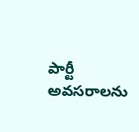పార్టీ అవసరాలను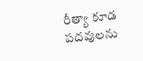రీత్యా కూడ పదవులను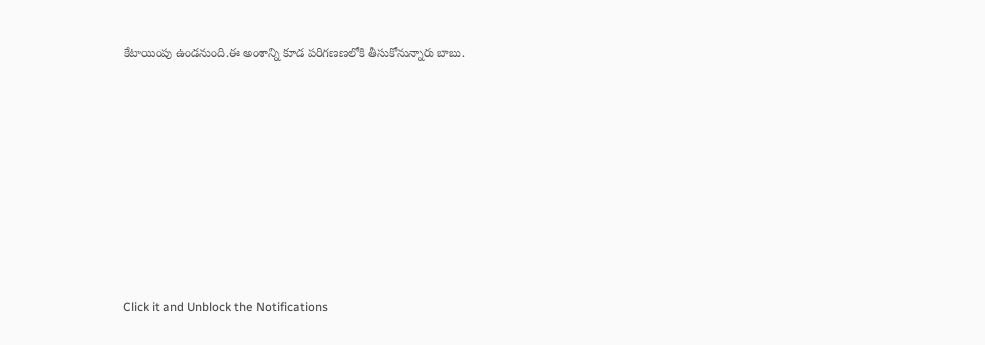కేటాయింపు ఉండనుంది.ఈ అంశాన్ని కూడ పరిగణణలోకి తీసుకోనున్నారు బాబు.












Click it and Unblock the Notifications